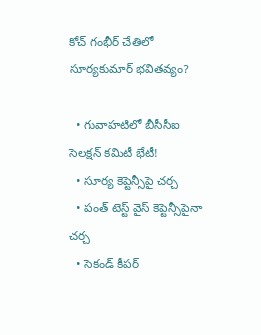కోచ్‌ గంభీర్‌ చేతిలో సూర్యకుమార్‌ భవితవ్యం?

  • గువాహటిలో బీసీసీఐ సెలక్షన్ కమిటీ భేటీ!
  • సూర్య కెప్టెన్సీపై చర్చ
  • పంత్‌ టెస్ట్ వైస్ కెప్టెన్సీపైనా చర్చ
  • సెకండ్ కీపర్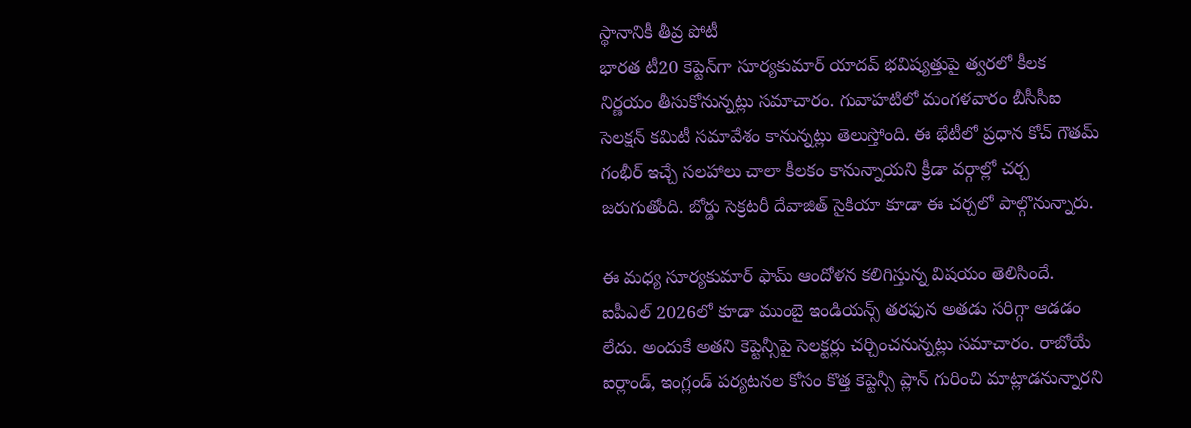స్థానానికీ తీవ్ర పోటీ
భారత టీ20 కెప్టెన్‌గా సూర్యకుమార్ యాదవ్ భవిష్యత్తుపై త్వరలో కీలక నిర్ణయం తీసుకోనున్నట్లు సమాచారం. గువాహటిలో మంగళవారం బీసీసీఐ సెలక్షన్ కమిటీ సమావేశం కానున్నట్లు తెలుస్తోంది. ఈ భేటీలో ప్రధాన కోచ్ గౌతమ్ గంభీర్ ఇచ్చే సలహాలు చాలా కీలకం కానున్నాయని క్రీడా వర్గాల్లో చర్చ జరుగుతోంది. బోర్డు సెక్రటరీ దేవాజిత్ సైకియా కూడా ఈ చర్చలో పాల్గొనున్నారు.

ఈ మధ్య సూర్యకుమార్ ఫామ్‌ ఆందోళన కలిగిస్తున్న విషయం తెలిసిందే. ఐపీఎల్ 2026లో కూడా ముంబై ఇండియన్స్ తరఫున అతడు సరిగ్గా ఆడడం లేదు. అందుకే అతని కెప్టెన్సీపై సెలక్టర్లు చర్చించనున్నట్లు సమాచారం. రాబోయే ఐర్లాండ్, ఇంగ్లండ్ పర్యటనల కోసం కొత్త కెప్టెన్సీ ప్లాన్ గురించి మాట్లాడనున్నారని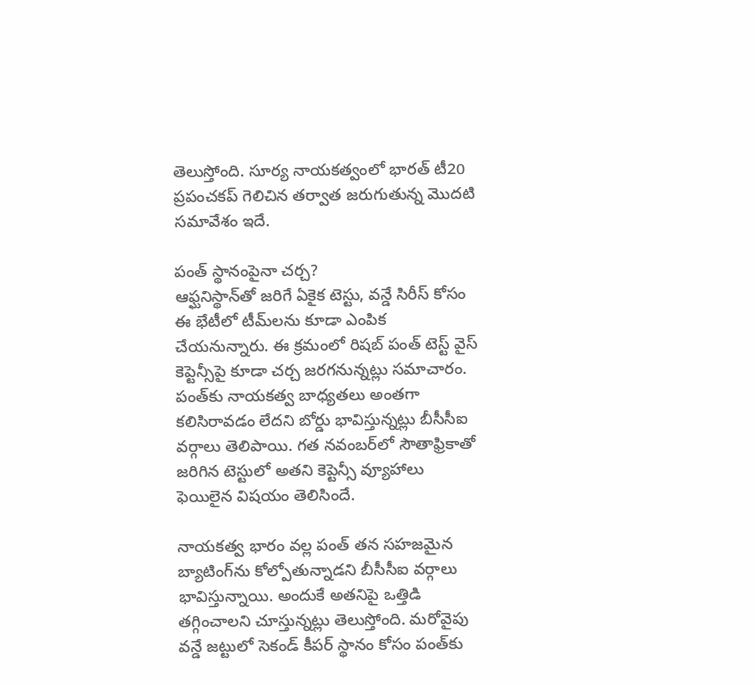తెలుస్తోంది. సూర్య నాయకత్వంలో భారత్ టీ20 ప్రపంచకప్ గెలిచిన తర్వాత జరుగుతున్న మొదటి సమావేశం ఇదే.

పంత్‌ స్థానంపైనా చర్చ?
ఆఫ్ఘనిస్థాన్‌తో జరిగే ఏకైక టెస్టు, వన్డే సిరీస్ కోసం ఈ భేటీలో టీమ్‌లను కూడా ఎంపిక చేయనున్నారు. ఈ క్రమంలో రిషబ్ పంత్ టెస్ట్ వైస్ కెప్టెన్సీపై కూడా చర్చ జరగనున్నట్లు సమాచారం. పంత్‌కు నాయకత్వ బాధ్యతలు అంతగా కలిసిరావడం లేదని బోర్డు భావిస్తున్నట్లు బీసీసీఐ వర్గాలు తెలిపాయి. గత నవంబర్‌లో సౌతాఫ్రికాతో జరిగిన టెస్టులో అతని కెప్టెన్సీ వ్యూహాలు ఫెయిలైన విషయం తెలిసిందే.

నాయకత్వ భారం వల్ల పంత్ తన సహజమైన బ్యాటింగ్‌ను కోల్పోతున్నాడని బీసీసీఐ వర్గాలు భావిస్తున్నాయి. అందుకే అతనిపై ఒత్తిడి తగ్గించాలని చూస్తున్నట్లు తెలుస్తోంది. మరోవైపు వన్డే జట్టులో సెకండ్ కీపర్ స్థానం కోసం పంత్‌కు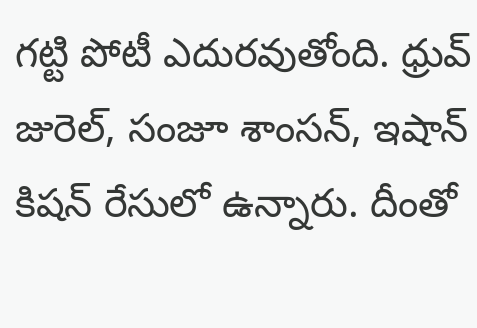గట్టి పోటీ ఎదురవుతోంది. ధ్రువ్ జురెల్, సంజూ శాంసన్, ఇషాన్ కిషన్ రేసులో ఉన్నారు. దీంతో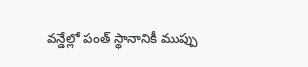వన్డేల్లో పంత్ స్థానానికీ ముప్పు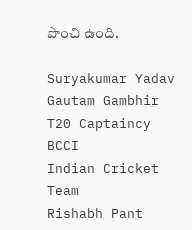పొంచి ఉంది.

Suryakumar Yadav
Gautam Gambhir
T20 Captaincy
BCCI
Indian Cricket Team
Rishabh Pant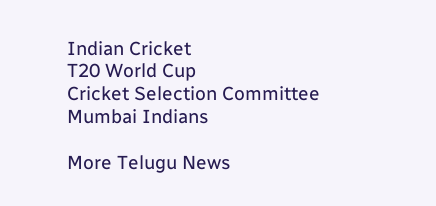Indian Cricket
T20 World Cup
Cricket Selection Committee
Mumbai Indians

More Telugu News